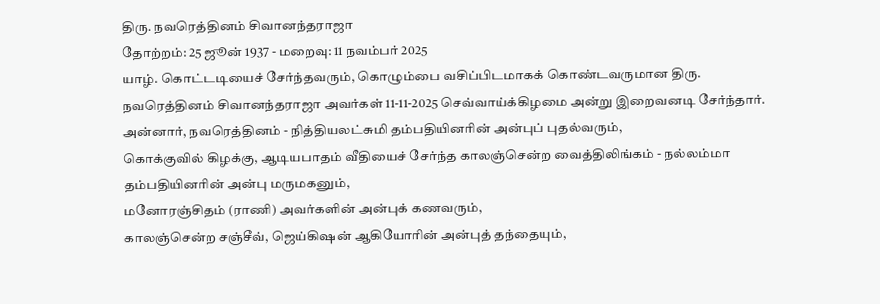திரு. நவரெத்தினம் சிவானந்தராஜா
தோற்றம்: 25 ஜூன் 1937 - மறைவு: 11 நவம்பர் 2025
யாழ். கொட்டடியைச் சேர்ந்தவரும், கொழும்பை வசிப்பிடமாகக் கொண்டவருமான திரு. நவரெத்தினம் சிவானந்தராஜா அவர்கள் 11-11-2025 செவ்வாய்க்கிழமை அன்று இறைவனடி சேர்ந்தார்.
அன்னார், நவரெத்தினம் - நித்தியலட்சுமி தம்பதியினரின் அன்புப் புதல்வரும்,
கொக்குவில் கிழக்கு, ஆடியபாதம் வீதியைச் சேர்ந்த காலஞ்சென்ற வைத்திலிங்கம் - நல்லம்மா தம்பதியினரின் அன்பு மருமகனும்,
மனோரஞ்சிதம் (ராணி) அவர்களின் அன்புக் கணவரும்,
காலஞ்சென்ற சஞ்சீவ், ஜெய்கிஷன் ஆகியோரின் அன்புத் தந்தையும்,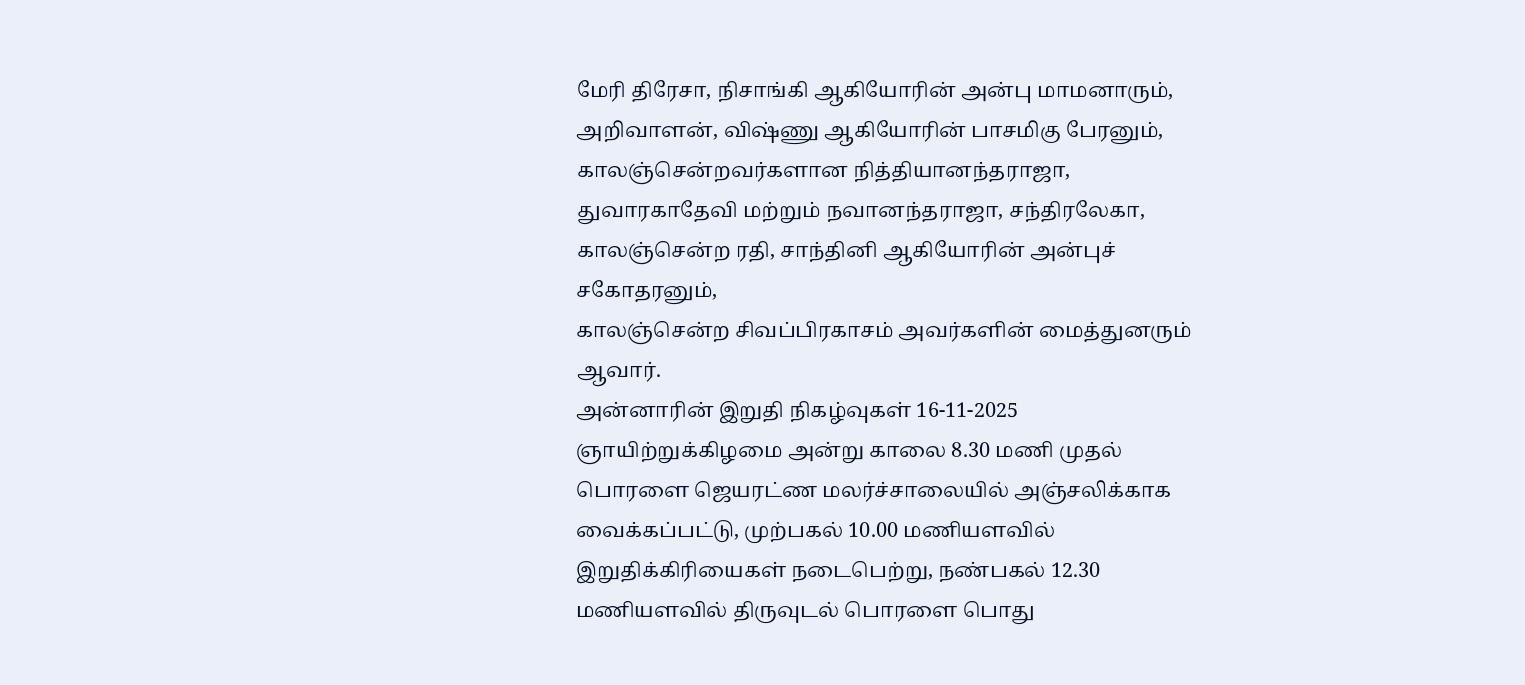மேரி திரேசா, நிசாங்கி ஆகியோரின் அன்பு மாமனாரும்,
அறிவாளன், விஷ்ணு ஆகியோரின் பாசமிகு பேரனும்,
காலஞ்சென்றவர்களான நித்தியானந்தராஜா, துவாரகாதேவி மற்றும் நவானந்தராஜா, சந்திரலேகா, காலஞ்சென்ற ரதி, சாந்தினி ஆகியோரின் அன்புச் சகோதரனும்,
காலஞ்சென்ற சிவப்பிரகாசம் அவர்களின் மைத்துனரும் ஆவார்.
அன்னாரின் இறுதி நிகழ்வுகள் 16-11-2025 ஞாயிற்றுக்கிழமை அன்று காலை 8.30 மணி முதல் பொரளை ஜெயரட்ண மலர்ச்சாலையில் அஞ்சலிக்காக வைக்கப்பட்டு, முற்பகல் 10.00 மணியளவில் இறுதிக்கிரியைகள் நடைபெற்று, நண்பகல் 12.30 மணியளவில் திருவுடல் பொரளை பொது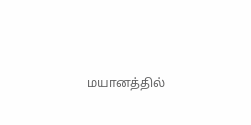மயானத்தில்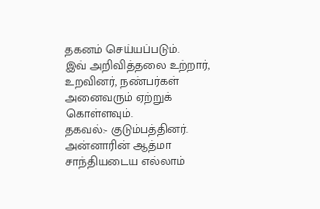தகனம் செய்யப்படும்.
இவ் அறிவித்தலை உற்றார், உறவினர், நண்பர்கள் அனைவரும் ஏற்றுக் கொள்ளவும்.
தகவல்:- குடும்பத்தினர்.
அன்னாரின் ஆத்மா சாந்தியடைய எல்லாம்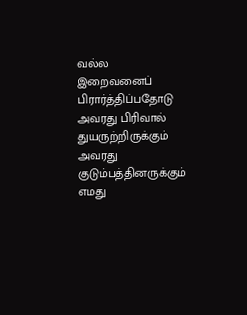வல்ல இறைவனைப் பிரார்த்திப்பதோடு அவரது பிரிவால் துயருற்றிருக்கும் அவரது குடும்பத்தினருக்கும் எமது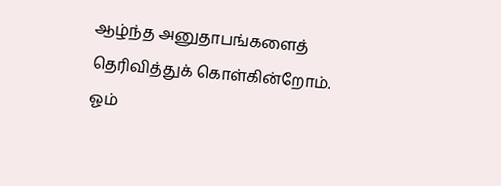ஆழ்ந்த அனுதாபங்களைத் தெரிவித்துக் கொள்கின்றோம்.
ஓம்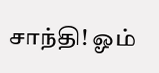சாந்தி! ஓம்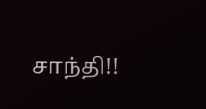சாந்தி!!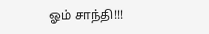ஓம் சாந்தி!!!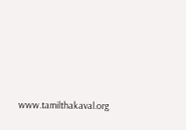www.tamilthakaval.org